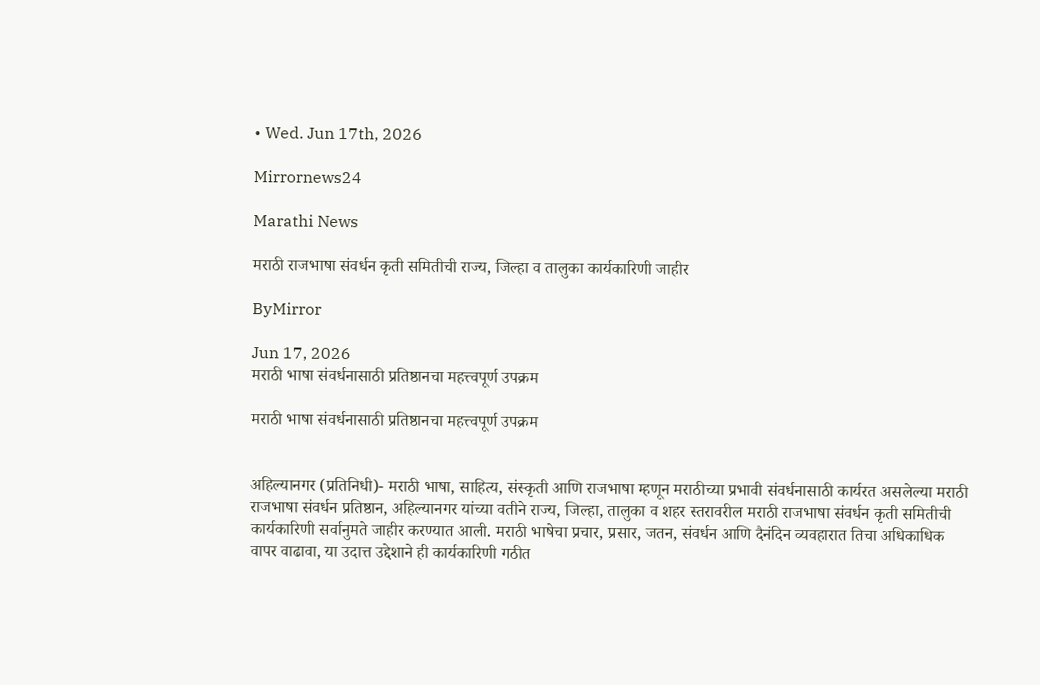• Wed. Jun 17th, 2026

Mirrornews24

Marathi News

मराठी राजभाषा संवर्धन कृती समितीची राज्य, जिल्हा व तालुका कार्यकारिणी जाहीर

ByMirror

Jun 17, 2026
मराठी भाषा संवर्धनासाठी प्रतिष्ठानचा महत्त्वपूर्ण उपक्रम

मराठी भाषा संवर्धनासाठी प्रतिष्ठानचा महत्त्वपूर्ण उपक्रम


अहिल्यानगर (प्रतिनिधी)- मराठी भाषा, साहित्य, संस्कृती आणि राजभाषा म्हणून मराठीच्या प्रभावी संवर्धनासाठी कार्यरत असलेल्या मराठी राजभाषा संवर्धन प्रतिष्ठान, अहिल्यानगर यांच्या वतीने राज्य, जिल्हा, तालुका व शहर स्तरावरील मराठी राजभाषा संवर्धन कृती समितीची कार्यकारिणी सर्वानुमते जाहीर करण्यात आली. मराठी भाषेचा प्रचार, प्रसार, जतन, संवर्धन आणि दैनंदिन व्यवहारात तिचा अधिकाधिक वापर वाढावा, या उदात्त उद्देशाने ही कार्यकारिणी गठीत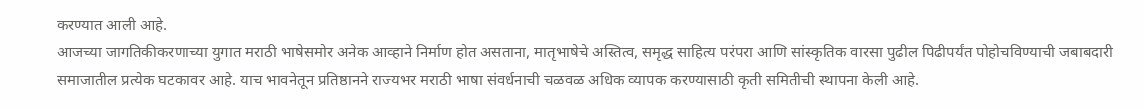करण्यात आली आहे.
आजच्या जागतिकीकरणाच्या युगात मराठी भाषेसमोर अनेक आव्हाने निर्माण होत असताना, मातृभाषेचे अस्तित्व, समृद्ध साहित्य परंपरा आणि सांस्कृतिक वारसा पुढील पिढीपर्यंत पोहोचविण्याची जबाबदारी समाजातील प्रत्येक घटकावर आहे. याच भावनेतून प्रतिष्ठानने राज्यभर मराठी भाषा संवर्धनाची चळवळ अधिक व्यापक करण्यासाठी कृती समितीची स्थापना केली आहे.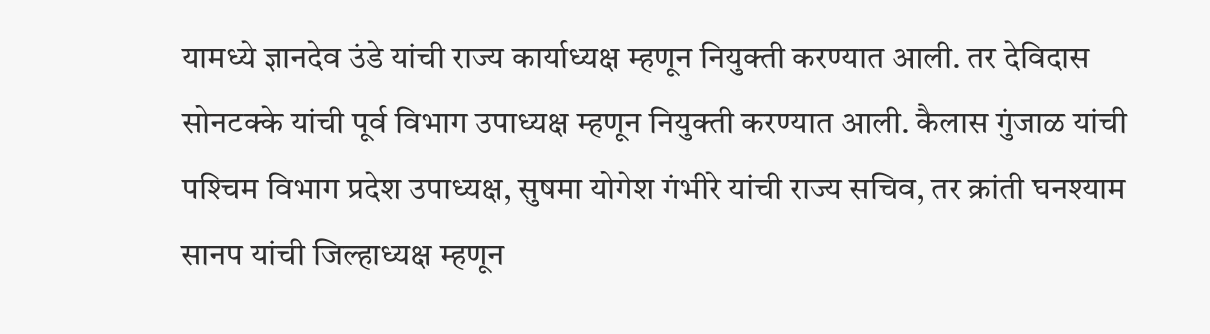यामध्ये ज्ञानदेव उंडे यांची राज्य कार्याध्यक्ष म्हणून नियुक्ती करण्यात आली. तर देविदास सोनटक्के यांची पूर्व विभाग उपाध्यक्ष म्हणून नियुक्ती करण्यात आली. कैलास गुंजाळ यांची पश्‍चिम विभाग प्रदेश उपाध्यक्ष, सुषमा योगेश गंभीरे यांची राज्य सचिव, तर क्रांती घनश्‍याम सानप यांची जिल्हाध्यक्ष म्हणून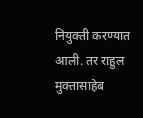नियुक्ती करण्यात आली. तर राहुल मुक्तासाहेब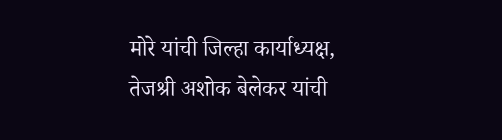मोरे यांची जिल्हा कार्याध्यक्ष, तेजश्री अशोक बेलेकर यांची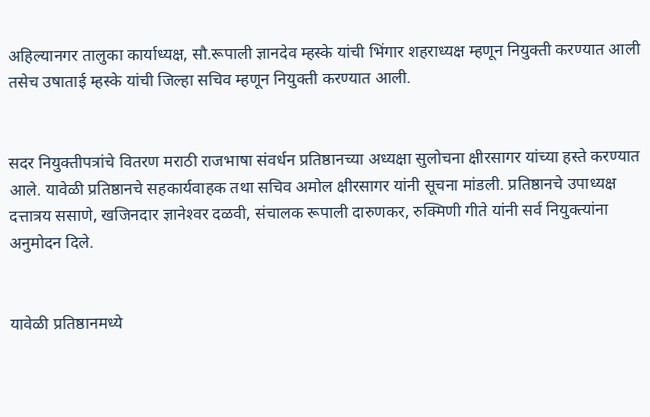अहिल्यानगर तालुका कार्याध्यक्ष, सौ.रूपाली ज्ञानदेव म्हस्के यांची भिंगार शहराध्यक्ष म्हणून नियुक्ती करण्यात आली तसेच उषाताई म्हस्के यांची जिल्हा सचिव म्हणून नियुक्ती करण्यात आली.


सदर नियुक्तीपत्रांचे वितरण मराठी राजभाषा संवर्धन प्रतिष्ठानच्या अध्यक्षा सुलोचना क्षीरसागर यांच्या हस्ते करण्यात आले. यावेळी प्रतिष्ठानचे सहकार्यवाहक तथा सचिव अमोल क्षीरसागर यांनी सूचना मांडली. प्रतिष्ठानचे उपाध्यक्ष दत्तात्रय ससाणे, खजिनदार ज्ञानेश्‍वर दळवी, संचालक रूपाली दारुणकर, रुक्मिणी गीते यांनी सर्व नियुक्त्यांना अनुमोदन दिले.


यावेळी प्रतिष्ठानमध्ये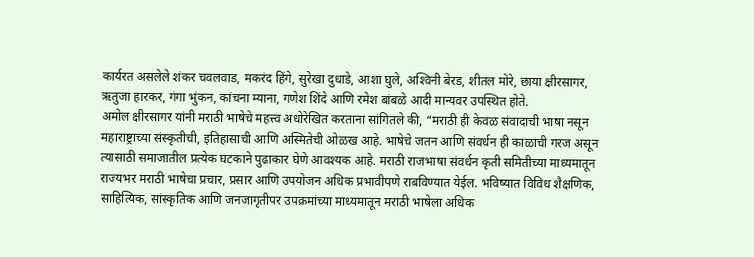कार्यरत असलेले शंकर चवलवाड, मकरंद हिंगे, सुरेखा दुधाडे, आशा घुले, अश्‍विनी बेरड, शीतल मोरे, छाया क्षीरसागर, ऋतुजा हारकर, गंगा भुंकन, कांचना म्याना, गणेश शिंदे आणि रमेश बांबळे आदी मान्यवर उपस्थित होते.
अमोल क्षीरसागर यांनी मराठी भाषेचे महत्त्व अधोरेखित करताना सांगितले की, “मराठी ही केवळ संवादाची भाषा नसून महाराष्ट्राच्या संस्कृतीची, इतिहासाची आणि अस्मितेची ओळख आहे. भाषेचे जतन आणि संवर्धन ही काळाची गरज असून त्यासाठी समाजातील प्रत्येक घटकाने पुढाकार घेणे आवश्‍यक आहे. मराठी राजभाषा संवर्धन कृती समितीच्या माध्यमातून राज्यभर मराठी भाषेचा प्रचार, प्रसार आणि उपयोजन अधिक प्रभावीपणे राबविण्यात येईल. भविष्यात विविध शैक्षणिक, साहित्यिक, सांस्कृतिक आणि जनजागृतीपर उपक्रमांच्या माध्यमातून मराठी भाषेला अधिक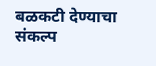बळकटी देण्याचा संकल्प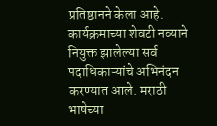प्रतिष्ठानने केला आहे. कार्यक्रमाच्या शेवटी नव्याने नियुक्त झालेल्या सर्व पदाधिकाऱ्यांचे अभिनंदन करण्यात आले. मराठी भाषेच्या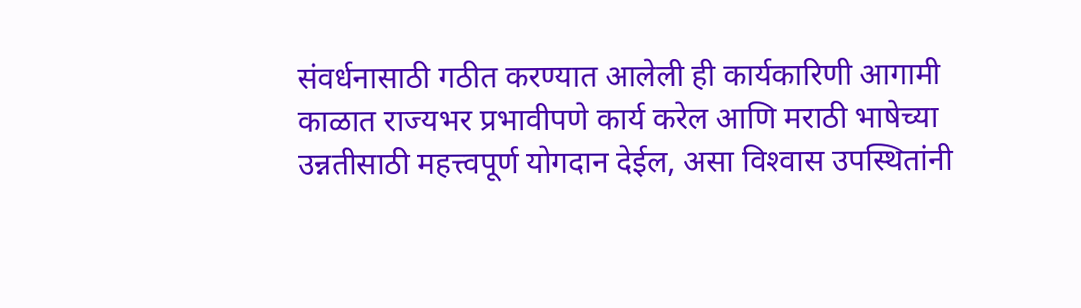संवर्धनासाठी गठीत करण्यात आलेली ही कार्यकारिणी आगामी काळात राज्यभर प्रभावीपणे कार्य करेल आणि मराठी भाषेच्या उन्नतीसाठी महत्त्वपूर्ण योगदान देईल, असा विश्‍वास उपस्थितांनी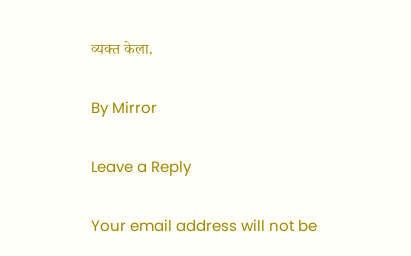व्यक्त केला.

By Mirror

Leave a Reply

Your email address will not be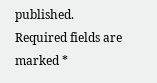published. Required fields are marked *